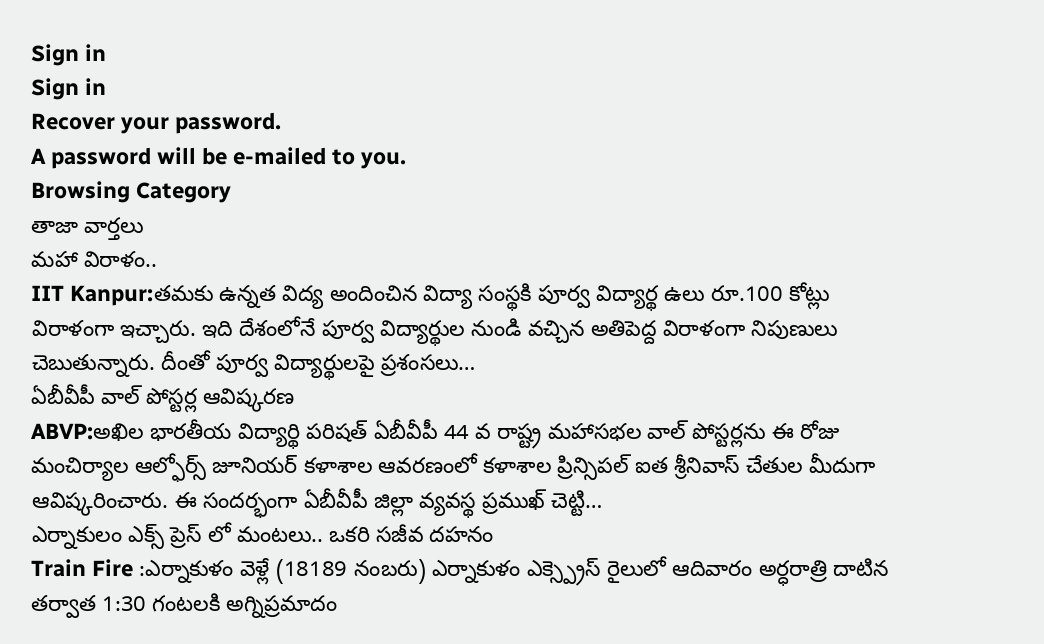Sign in
Sign in
Recover your password.
A password will be e-mailed to you.
Browsing Category
తాజా వార్తలు
మహా విరాళం..
IIT Kanpur:తమకు ఉన్నత విద్య అందించిన విద్యా సంస్థకి పూర్వ విద్యార్థ ఉలు రూ.100 కోట్లు విరాళంగా ఇచ్చారు. ఇది దేశంలోనే పూర్వ విద్యార్థుల నుండి వచ్చిన అతిపెద్ద విరాళంగా నిపుణులు చెబుతున్నారు. దీంతో పూర్వ విద్యార్థులపై ప్రశంసలు…
ఏబీవీపీ వాల్ పోస్టర్ల ఆవిష్కరణ
ABVP:అఖిల భారతీయ విద్యార్థి పరిషత్ ఏబీవీపీ 44 వ రాష్ట్ర మహాసభల వాల్ పోస్టర్లను ఈ రోజు మంచిర్యాల ఆల్ఫోర్స్ జూనియర్ కళాశాల ఆవరణంలో కళాశాల ప్రిన్సిపల్ ఐత శ్రీనివాస్ చేతుల మీదుగా ఆవిష్కరించారు. ఈ సందర్భంగా ఏబీవీపీ జిల్లా వ్యవస్థ ప్రముఖ్ చెట్టి…
ఎర్నాకులం ఎక్స్ ప్రెస్ లో మంటలు.. ఒకరి సజీవ దహనం
Train Fire :ఎర్నాకుళం వెళ్లే (18189 నంబరు) ఎర్నాకుళం ఎక్స్ప్రెస్ రైలులో ఆదివారం అర్ధరాత్రి దాటిన తర్వాత 1:30 గంటలకి అగ్నిప్రమాదం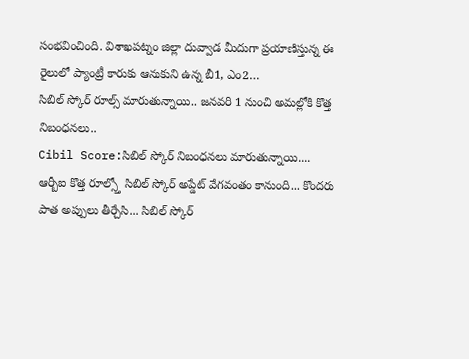సంభవించింది. విశాఖపట్నం జిల్లా దువ్వాడ మీదుగా ప్రయాణిస్తున్న ఈ రైలులో ప్యాంట్రీ కారుకు ఆనుకుని ఉన్న బీ1, ఎం2…
సిబిల్ స్కోర్ రూల్స్ మారుతున్నాయి.. జనవరి 1 నుంచి అమల్లోకి కొత్త నిబంధనలు..
Cibil Score:సిబిల్ స్కోర్ నిబంధనలు మారుతున్నాయి.... ఆర్బీఐ కొత్త రూల్స్తో సిబిల్ స్కోర్ అప్డేట్ వేగవంతం కానుంది... కొందరు పాత అప్పులు తీర్చేసి... సిబిల్ స్కోర్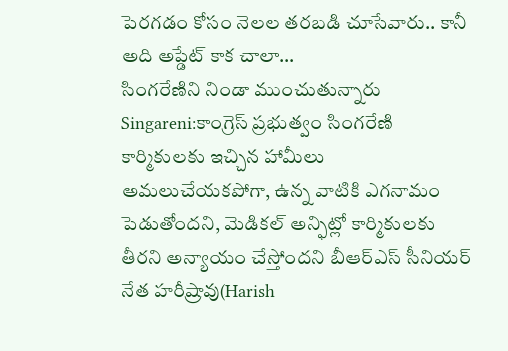పెరగడం కోసం నెలల తరబడి చూసేవారు.. కానీ అది అప్డేట్ కాక చాలా…
సింగరేణిని నిండా ముంచుతున్నారు
Singareni:కాంగ్రెస్ ప్రభుత్వం సింగరేణి కార్మికులకు ఇచ్చిన హామీలు అమలుచేయకపోగా, ఉన్న వాటికి ఎగనామం పెడుతోందని, మెడికల్ అన్ఫిట్లో కార్మికులకు తీరని అన్యాయం చేస్తోందని బీఆర్ఎస్ సీనియర్ నేత హరీష్రావు(Harish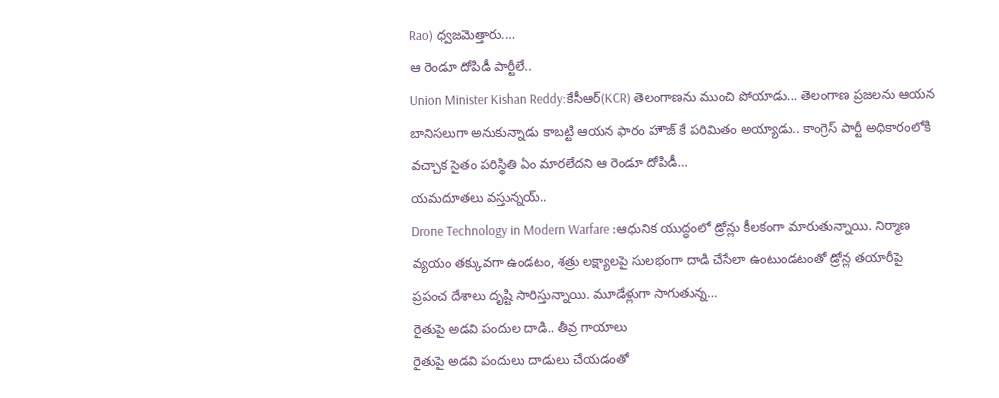Rao) ధ్వజమెత్తారు.…
ఆ రెండూ దోపిడీ పార్టీలే..
Union Minister Kishan Reddy:కేసీఆర్(KCR) తెలంగాణను ముంచి పోయాడు... తెలంగాణ ప్రజలను ఆయన బానిసలుగా అనుకున్నాడు కాబట్టి ఆయన ఫారం హౌజ్ కే పరిమితం అయ్యాడు.. కాంగ్రెస్ పార్టీ అధికారంలోకి వచ్చాక సైతం పరిస్థితి ఏం మారలేదని ఆ రెండూ దోపిడీ…
యమదూతలు వస్తున్నయ్..
Drone Technology in Modern Warfare :ఆధునిక యుద్ధంలో డ్రోన్లు కీలకంగా మారుతున్నాయి. నిర్మాణ వ్యయం తక్కువగా ఉండటం, శత్రు లక్ష్యాలపై సులభంగా దాడి చేసేలా ఉంటుండటంతో డ్రోన్ల తయారీపై ప్రపంచ దేశాలు దృష్టి సారిస్తున్నాయి. మూడేళ్లుగా సాగుతున్న…
రైతుపై అడవి పందుల దాడి.. తీవ్ర గాయాలు
రైతుపై అడవి పందులు దాడులు చేయడంతో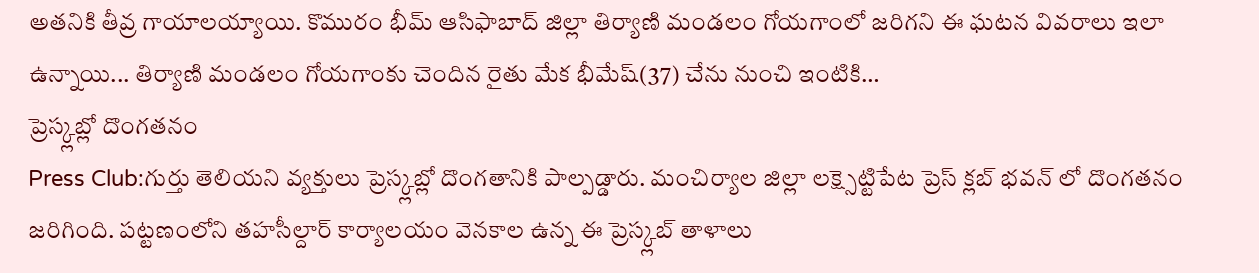అతనికి తీవ్ర గాయాలయ్యాయి. కొమురం భీమ్ ఆసిఫాబాద్ జిల్లా తిర్యాణి మండలం గోయగాంలో జరిగని ఈ ఘటన వివరాలు ఇలా ఉన్నాయి... తిర్యాణి మండలం గోయగాంకు చెందిన రైతు మేక భీమేష్(37) చేను నుంచి ఇంటికి…
ప్రెస్క్లబ్లో దొంగతనం
Press Club:గుర్తు తెలియని వ్యక్తులు ప్రెస్క్లబ్లో దొంగతానికి పాల్పడ్డారు. మంచిర్యాల జిల్లా లక్ష్సెట్టిపేట ప్రెస్ క్లబ్ భవన్ లో దొంగతనం జరిగింది. పట్టణంలోని తహసీల్దార్ కార్యాలయం వెనకాల ఉన్న ఈ ప్రెస్క్లబ్ తాళాలు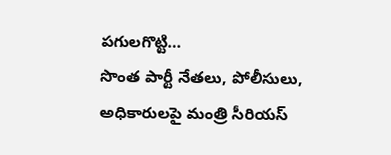పగులగొట్టి…
సొంత పార్టీ నేతలు, పోలీసులు, అధికారులపై మంత్రి సీరియస్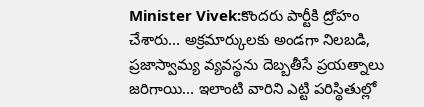Minister Vivek:కొందరు పార్టీకి ద్రోహం చేశారు... అక్రమార్కులకు అండగా నిలబడి, ప్రజాస్వామ్య వ్యవస్థను దెబ్బతీసే ప్రయత్నాలు జరిగాయి... ఇలాంటి వారిని ఎట్టి పరిస్థితుల్లో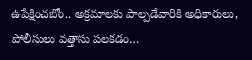ఉపేక్షించబోం.. అక్రమాలకు పాల్పడేవారికి అధికారులు, పోలీసులు వత్తాసు పలకడం…